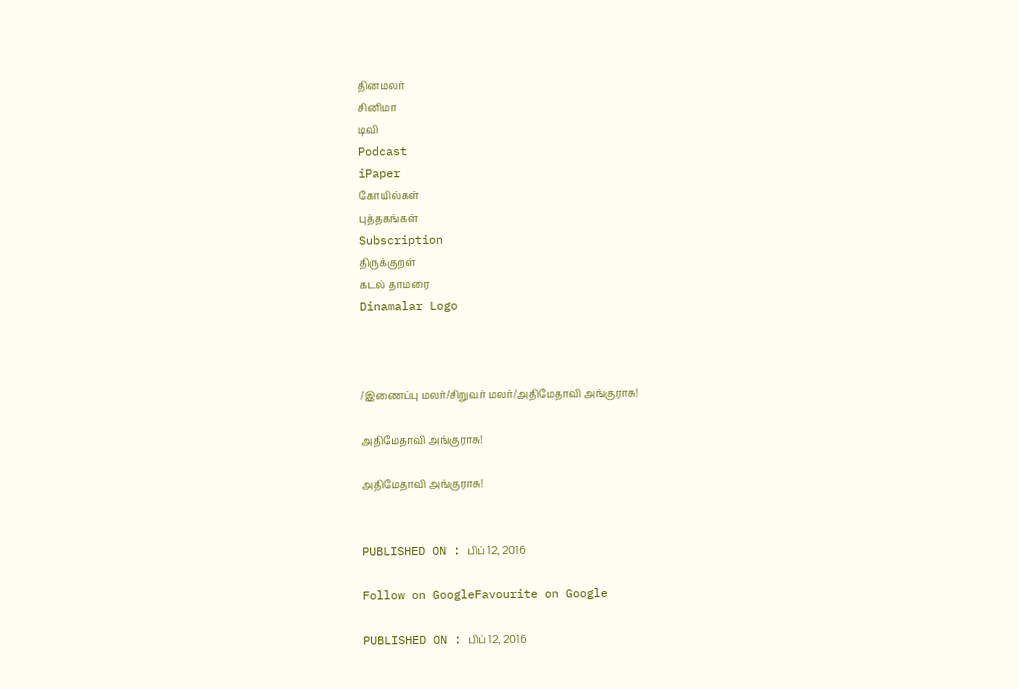தினமலர்
சினிமா
டிவி
Podcast
iPaper
கோயில்கள்
புத்தகங்கள்
Subscription
திருக்குறள்
கடல் தாமரை
Dinamalar Logo



/இணைப்பு மலர்/சிறுவர் மலர்/அதிமேதாவி அங்குராசு!

அதிமேதாவி அங்குராசு!

அதிமேதாவி அங்குராசு!


PUBLISHED ON : பிப் 12, 2016

Follow on GoogleFavourite on Google

PUBLISHED ON : பிப் 12, 2016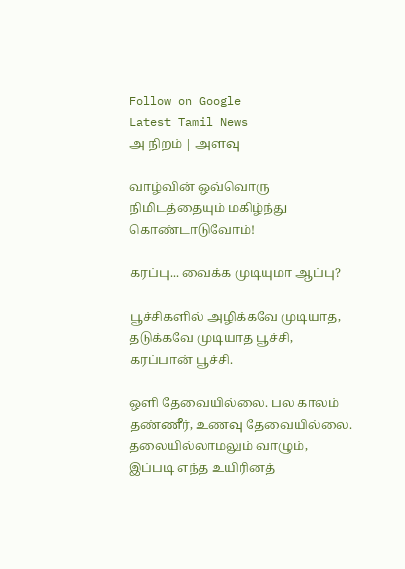Follow on Google
Latest Tamil News
அ நிறம் | அளவு

வாழ்வின் ஒவ்வொரு நிமிடத்தையும் மகிழ்ந்து கொண்டாடுவோம்!

கரப்பு... வைக்க முடியுமா ஆப்பு?

பூச்சிகளில் அழிக்கவே முடியாத, தடுக்கவே முடியாத பூச்சி, கரப்பான் பூச்சி.

ஒளி தேவையில்லை. பல காலம் தண்ணீர், உணவு தேவையில்லை. தலையில்லாமலும் வாழும், இப்படி எந்த உயிரினத்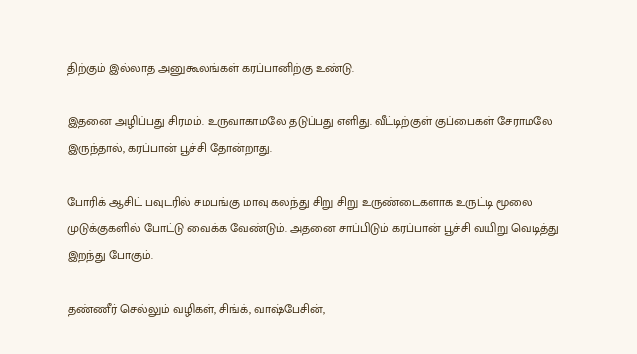திற்கும் இல்லாத அனுகூலங்கள் கரப்பானிற்கு உண்டு.

இதனை அழிப்பது சிரமம். உருவாகாமலே தடுப்பது எளிது. வீட்டிற்குள் குப்பைகள் சேராமலே இருந்தால், கரப்பான் பூச்சி தோன்றாது.

போரிக் ஆசிட் பவுடரில் சமபங்கு மாவு கலந்து சிறு சிறு உருண்டைகளாக உருட்டி மூலை முடுக்குகளில் போட்டு வைக்க வேண்டும். அதனை சாப்பிடும் கரப்பான் பூச்சி வயிறு வெடித்து இறந்து போகும்.

தண்ணீர் செல்லும் வழிகள், சிங்க், வாஷ்பேசின்,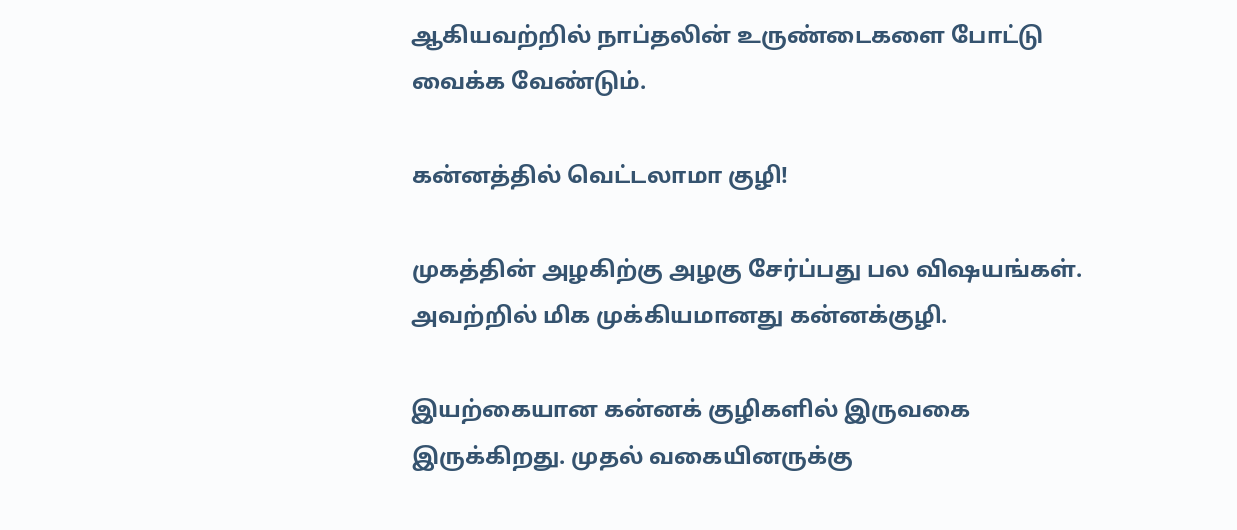ஆகியவற்றில் நாப்தலின் உருண்டைகளை போட்டு வைக்க வேண்டும்.

கன்னத்தில் வெட்டலாமா குழி!

முகத்தின் அழகிற்கு அழகு சேர்ப்பது பல விஷயங்கள். அவற்றில் மிக முக்கியமானது கன்னக்குழி.

இயற்கையான கன்னக் குழிகளில் இருவகை இருக்கிறது. முதல் வகையினருக்கு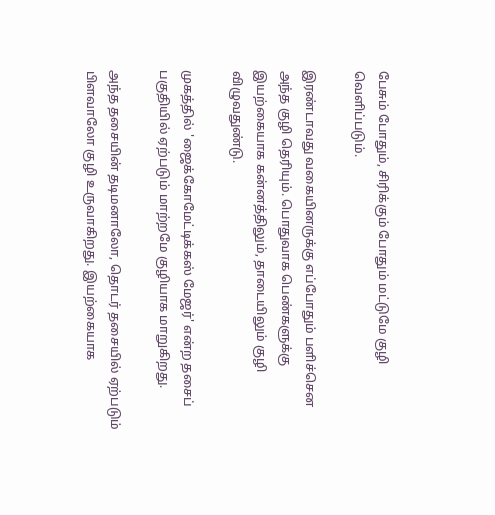பேசும் போதும், சிரிக்கும் போதும் மட்டுமே குழி வெளிப்படும்.

இரண்டாவது வகையினருக்கு எப்போதும் பளிச்சென அந்த குழி தெரியும். பொதுவாக பெண்களுக்கு இயற்கையாக கன்னத்திலும், தாடையிலும் குழி விழுவதுண்டு.

முகத்தில் 'ஜைக்கோமேட்டிக்கஸ் மேஜர்' என்ற தசைப் பகுதியில் ஏற்படும் மாற்றமே குழியாக மாறுகிறது.

அந்த தசையின் தடிமனாலோ, தொடர் தசையில் ஏற்படும் பிளவாலோ குழி உருவாகிறது. இயற்கையாக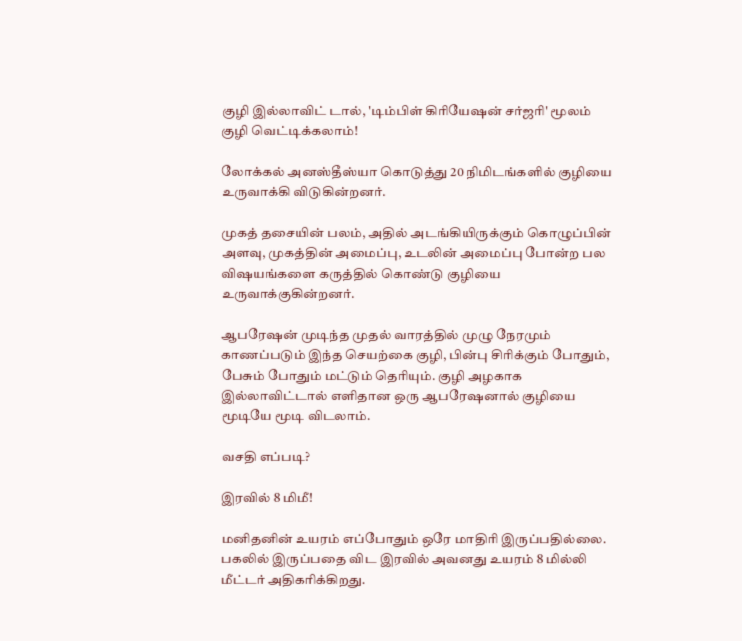குழி இல்லாவிட் டால், 'டிம்பிள் கிரியேஷன் சர்ஜரி' மூலம் குழி வெட்டிக்கலாம்!

லோக்கல் அனஸ்தீஸ்யா கொடுத்து 20 நிமிடங்களில் குழியை உருவாக்கி விடுகின்றனர்.

முகத் தசையின் பலம், அதில் அடங்கியிருக்கும் கொழுப்பின் அளவு, முகத்தின் அமைப்பு, உடலின் அமைப்பு போன்ற பல விஷயங்களை கருத்தில் கொண்டு குழியை உருவாக்குகின்றனர்.

ஆபரேஷன் முடிந்த முதல் வாரத்தில் முழு நேரமும் காணப்படும் இந்த செயற்கை குழி, பின்பு சிரிக்கும் போதும், பேசும் போதும் மட்டும் தெரியும். குழி அழகாக இல்லாவிட்டால் எளிதான ஒரு ஆபரேஷனால் குழியை மூடியே மூடி விடலாம்.

வசதி எப்படி?

இரவில் 8 மிமீ!

மனிதனின் உயரம் எப்போதும் ஒரே மாதிரி இருப்பதில்லை. பகலில் இருப்பதை விட இரவில் அவனது உயரம் 8 மில்லி மீட்டர் அதிகரிக்கிறது.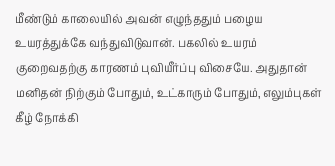மீண்டும் காலையில் அவன் எழுந்ததும் பழைய உயரத்துக்கே வந்துவிடுவான். பகலில் உயரம் குறைவதற்கு காரணம் புவியீர்ப்பு விசையே. அதுதான் மனிதன் நிற்கும் போதும், உட்காரும் போதும், எலும்புகள் கீழ் நோக்கி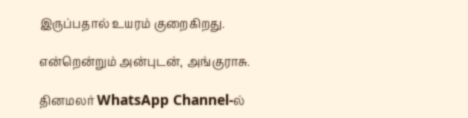இருப்பதால் உயரம் குறைகிறது.

என்றென்றும் அன்புடன், அங்குராசு.

தினமலர் WhatsApp Channel-ல்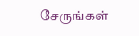சேருங்கள்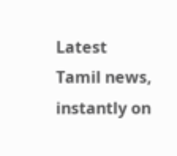Latest Tamil news, instantly on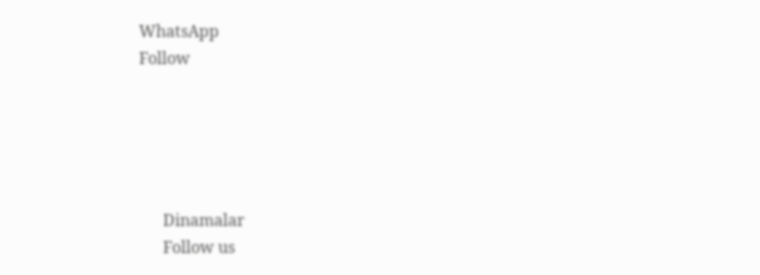WhatsApp
Follow





      Dinamalar
      Follow us